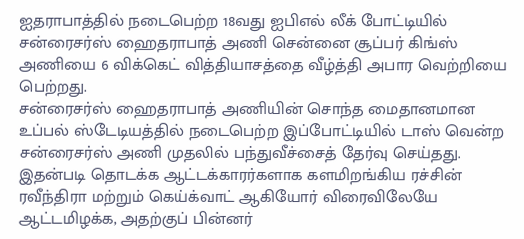ஐதராபாத்தில் நடைபெற்ற 18வது ஐபிஎல் லீக் போட்டியில் சன்ரைசர்ஸ் ஹைதராபாத் அணி சென்னை சூப்பர் கிங்ஸ் அணியை 6 விக்கெட் வித்தியாசத்தை வீழ்த்தி அபார வெற்றியை பெற்றது.
சன்ரைசர்ஸ் ஹைதராபாத் அணியின் சொந்த மைதானமான உப்பல் ஸ்டேடியத்தில் நடைபெற்ற இப்போட்டியில் டாஸ் வென்ற சன்ரைசர்ஸ் அணி முதலில் பந்துவீச்சைத் தேர்வு செய்தது. இதன்படி தொடக்க ஆட்டக்காரர்களாக களமிறங்கிய ரச்சின் ரவீந்திரா மற்றும் கெய்க்வாட் ஆகியோர் விரைவிலேயே ஆட்டமிழக்க, அதற்குப் பின்னர்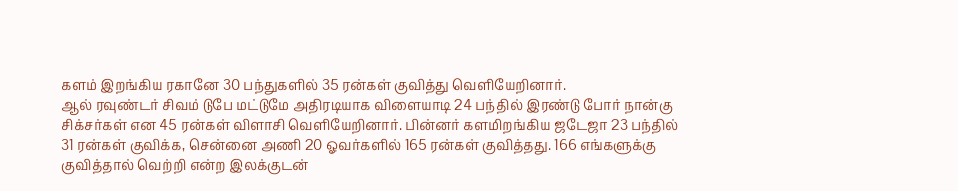களம் இறங்கிய ரகானே 30 பந்துகளில் 35 ரன்கள் குவித்து வெளியேறினார்.
ஆல் ரவுண்டர் சிவம் டுபே மட்டுமே அதிரடியாக விளையாடி 24 பந்தில் இரண்டு போர் நான்கு சிக்சர்கள் என 45 ரன்கள் விளாசி வெளியேறினார். பின்னர் களமிறங்கிய ஜடேஜா 23 பந்தில் 31 ரன்கள் குவிக்க, சென்னை அணி 20 ஓவர்களில் 165 ரன்கள் குவித்தது. 166 எங்களுக்கு குவித்தால் வெற்றி என்ற இலக்குடன்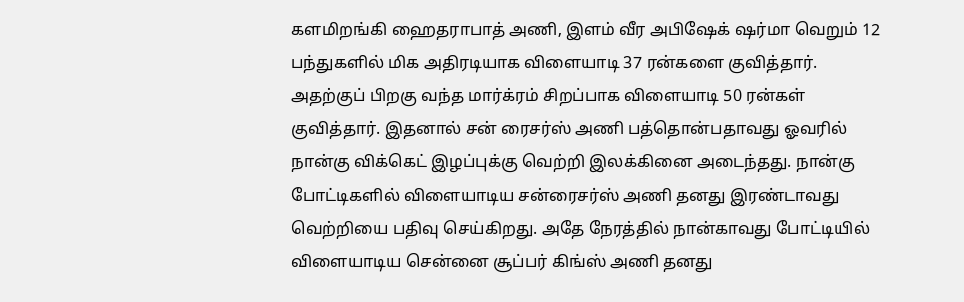களமிறங்கி ஹைதராபாத் அணி, இளம் வீர அபிஷேக் ஷர்மா வெறும் 12 பந்துகளில் மிக அதிரடியாக விளையாடி 37 ரன்களை குவித்தார்.
அதற்குப் பிறகு வந்த மார்க்ரம் சிறப்பாக விளையாடி 50 ரன்கள் குவித்தார். இதனால் சன் ரைசர்ஸ் அணி பத்தொன்பதாவது ஓவரில் நான்கு விக்கெட் இழப்புக்கு வெற்றி இலக்கினை அடைந்தது. நான்கு போட்டிகளில் விளையாடிய சன்ரைசர்ஸ் அணி தனது இரண்டாவது வெற்றியை பதிவு செய்கிறது. அதே நேரத்தில் நான்காவது போட்டியில் விளையாடிய சென்னை சூப்பர் கிங்ஸ் அணி தனது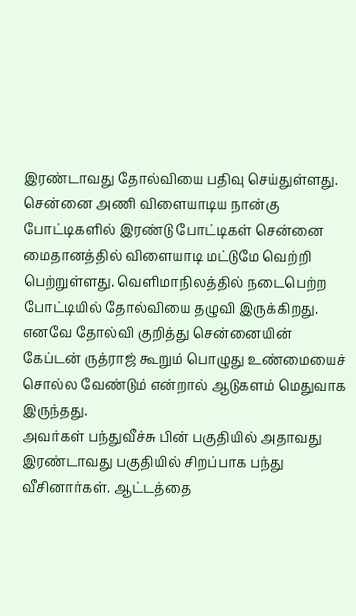இரண்டாவது தோல்வியை பதிவு செய்துள்ளது.
சென்னை அணி விளையாடிய நான்கு போட்டிகளில் இரண்டு போட்டிகள் சென்னை மைதானத்தில் விளையாடி மட்டுமே வெற்றி பெற்றுள்ளது. வெளிமாநிலத்தில் நடைபெற்ற போட்டியில் தோல்வியை தழுவி இருக்கிறது. எனவே தோல்வி குறித்து சென்னையின் கேப்டன் ருத்ராஜ் கூறும் பொழுது உண்மையைச் சொல்ல வேண்டும் என்றால் ஆடுகளம் மெதுவாக இருந்தது.
அவர்கள் பந்துவீச்சு பின் பகுதியில் அதாவது இரண்டாவது பகுதியில் சிறப்பாக பந்து வீசினார்கள். ஆட்டத்தை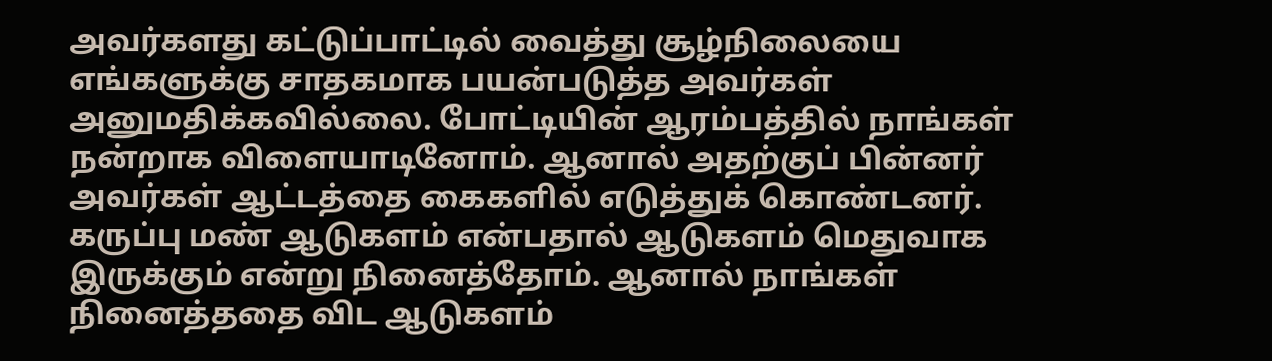அவர்களது கட்டுப்பாட்டில் வைத்து சூழ்நிலையை எங்களுக்கு சாதகமாக பயன்படுத்த அவர்கள் அனுமதிக்கவில்லை. போட்டியின் ஆரம்பத்தில் நாங்கள் நன்றாக விளையாடினோம். ஆனால் அதற்குப் பின்னர் அவர்கள் ஆட்டத்தை கைகளில் எடுத்துக் கொண்டனர். கருப்பு மண் ஆடுகளம் என்பதால் ஆடுகளம் மெதுவாக இருக்கும் என்று நினைத்தோம். ஆனால் நாங்கள் நினைத்ததை விட ஆடுகளம்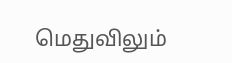மெதுவிலும்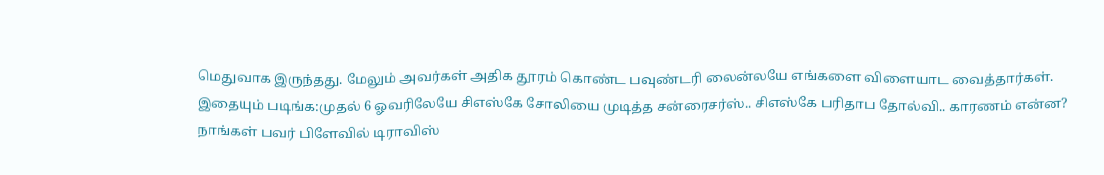மெதுவாக இருந்தது. மேலும் அவர்கள் அதிக தூரம் கொண்ட பவுண்டரி லைன்லயே எங்களை விளையாட வைத்தார்கள்.
இதையும் படிங்க:முதல் 6 ஓவரிலேயே சிஎஸ்கே சோலியை முடித்த சன்ரைசர்ஸ்.. சிஎஸ்கே பரிதாப தோல்வி.. காரணம் என்ன?
நாங்கள் பவர் பிளேவில் டிராவிஸ்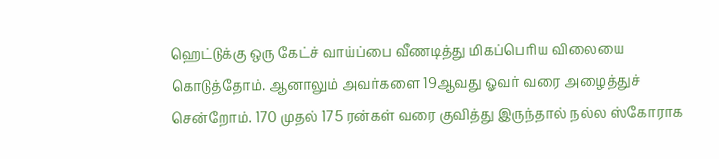ஹெட்டுக்கு ஒரு கேட்ச் வாய்ப்பை வீணடித்து மிகப்பெரிய விலையை கொடுத்தோம். ஆனாலும் அவர்களை 19ஆவது ஓவர் வரை அழைத்துச் சென்றோம். 170 முதல் 175 ரன்கள் வரை குவித்து இருந்தால் நல்ல ஸ்கோராக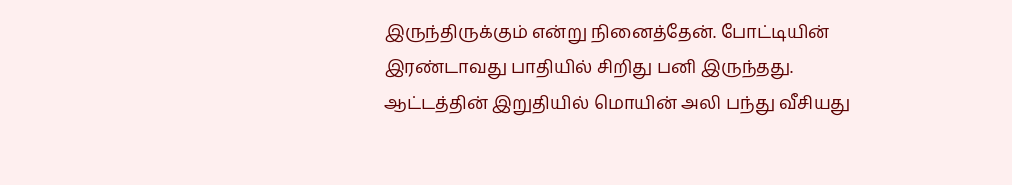இருந்திருக்கும் என்று நினைத்தேன். போட்டியின் இரண்டாவது பாதியில் சிறிது பனி இருந்தது. ஆட்டத்தின் இறுதியில் மொயின் அலி பந்து வீசியது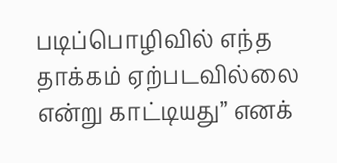படிப்பொழிவில் எந்த தாக்கம் ஏற்படவில்லை என்று காட்டியது” எனக்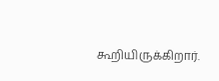கூறியிருக்கிறார்.